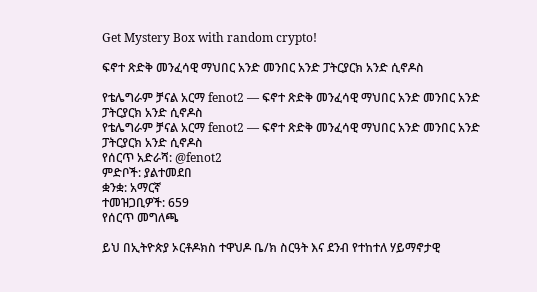Get Mystery Box with random crypto!

ፍኖተ ጽድቅ መንፈሳዊ ማህበር አንድ መንበር አንድ ፓትርያርክ አንድ ሲኖዶስ

የቴሌግራም ቻናል አርማ fenot2 — ፍኖተ ጽድቅ መንፈሳዊ ማህበር አንድ መንበር አንድ ፓትርያርክ አንድ ሲኖዶስ
የቴሌግራም ቻናል አርማ fenot2 — ፍኖተ ጽድቅ መንፈሳዊ ማህበር አንድ መንበር አንድ ፓትርያርክ አንድ ሲኖዶስ
የሰርጥ አድራሻ: @fenot2
ምድቦች: ያልተመደበ
ቋንቋ: አማርኛ
ተመዝጋቢዎች: 659
የሰርጥ መግለጫ

ይህ በኢትዮጵያ ኦርቶዶክስ ተዋህዶ ቤ/ክ ስርዓት እና ደንብ የተከተለ ሃይማኖታዊ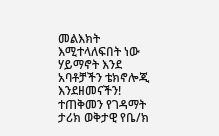መልእክት እሚተላለፍበት ነው ሃይማኖት እንደ አባቶቻችን ቴክኖሎጂ እንደዘመናችን!
ተጠቅመን የገዳማት ታሪክ ወቅታዊ የቤ/ክ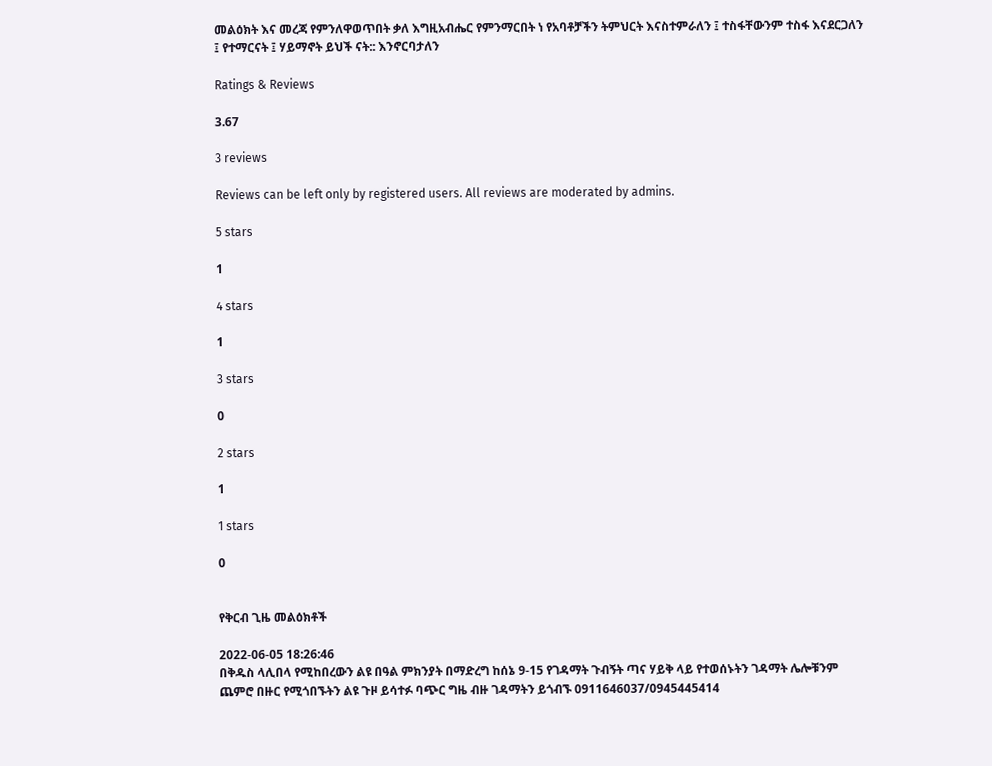መልዕክት እና መረጃ የምንለዋወጥበት ቃለ እግዚአብሔር የምንማርበት ነ የአባቶቻችን ትምህርት እናስተምራለን ፤ ተስፋቸውንም ተስፋ እናደርጋለን ፤ የተማርናት ፤ ሃይማኖት ይህች ናት:: እንኖርባታለን

Ratings & Reviews

3.67

3 reviews

Reviews can be left only by registered users. All reviews are moderated by admins.

5 stars

1

4 stars

1

3 stars

0

2 stars

1

1 stars

0


የቅርብ ጊዜ መልዕክቶች

2022-06-05 18:26:46
በቅዱስ ላሊበላ የሚከበረውን ልዩ በዓል ምክንያት በማድረግ ከሰኔ 9-15 የገዳማት ጉብኝት ጣና ሃይቅ ላይ የተወሰኑትን ገዳማት ሌሎቹንም ጨምሮ በዙር የሚጎበኙትን ልዩ ጉዞ ይሳተፉ ባጭር ግዜ ብዙ ገዳማትን ይጎብኙ 0911646037/0945445414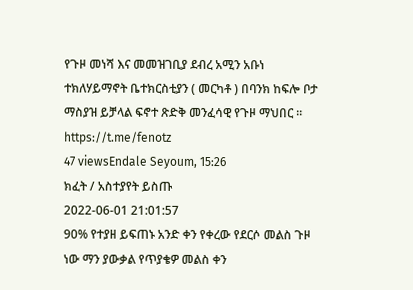የጉዞ መነሻ እና መመዝገቢያ ደብረ አሚን አቡነ ተክለሃይማኖት ቤተክርስቲያን ( መርካቶ ) በባንክ ከፍሎ ቦታ ማስያዝ ይቻላል ፍኖተ ጽድቅ መንፈሳዊ የጉዞ ማህበር ። https://t.me/fenotz
47 viewsEndale Seyoum, 15:26
ክፈት / አስተያየት ይስጡ
2022-06-01 21:01:57
90% የተያዘ ይፍጠኑ አንድ ቀን የቀረው የደርሶ መልስ ጉዞ ነው ማን ያውቃል የጥያቄዎ መልስ ቀን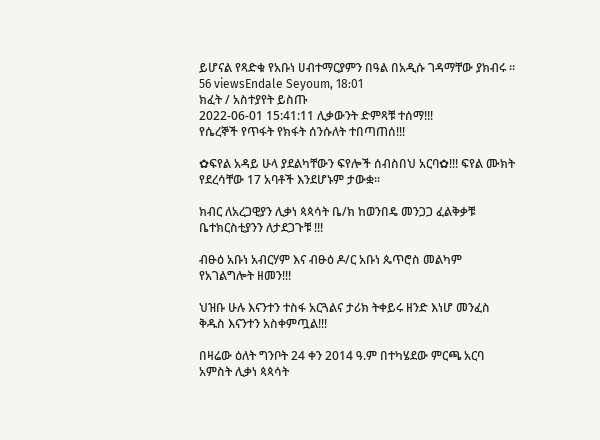ይሆናል የጻድቁ የአቡነ ሀብተማርያምን በዓል በአዲሱ ገዳማቸው ያክብሩ ።
56 viewsEndale Seyoum, 18:01
ክፈት / አስተያየት ይስጡ
2022-06-01 15:41:11 ሊቃውንት ድምጻቹ ተሰማ!!!
የሴረኞች የጥፋት የክፋት ሰንሱለት ተበጣጠሰ!!!

✿ፍየል አዳይ ሁላ ያደልካቸውን ፍየሎች ሰብስበህ አርባ✿!!! ፍየል ሙክት የደረሳቸው 17 አባቶች እንደሆኑም ታውቋ፡፡

ክብር ለአረጋዊያን ሊቃነ ጳጳሳት ቤ/ክ ከወንበዴ መንጋጋ ፈልቅቃቹ ቤተክርስቲያንን ለታደጋጉቹ !!!

ብፁዕ አቡነ አብርሃም እና ብፁዕ ዶ/ር አቡነ ጴጥሮስ መልካም የአገልግሎት ዘመን!!!

ህዝቡ ሁሉ እናንተን ተስፋ አርጓልና ታሪክ ትቀይሩ ዘንድ እነሆ መንፈስ ቅዱስ እናንተን አስቀምጧል!!!

በዛሬው ዕለት ግንቦት 24 ቀን 2014 ዓ.ም በተካሄደው ምርጫ አርባ አምስት ሊቃነ ጳጳሳት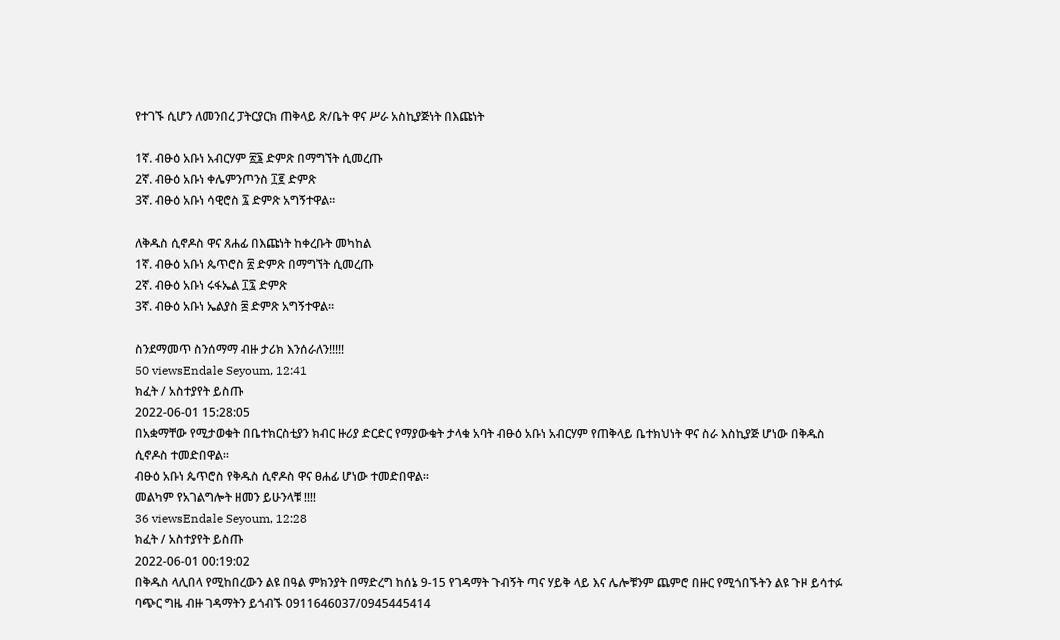የተገኙ ሲሆን ለመንበረ ፓትርያርክ ጠቅላይ ጽ/ቤት ዋና ሥራ አስኪያጅነት በእጩነት

1ኛ. ብፁዕ አቡነ አብርሃም ፳፮ ድምጽ በማግኘት ሲመረጡ
2ኛ. ብፁዕ አቡነ ቀሌምንጦንስ ፲፪ ድምጽ
3ኛ. ብፁዕ አቡነ ሳዊሮስ ፯ ድምጽ አግኝተዋል፡፡

ለቅዱስ ሲኖዶስ ዋና ጸሐፊ በእጩነት ከቀረቡት መካከል
1ኛ. ብፁዕ አቡነ ጴጥሮስ ፳ ድምጽ በማግኘት ሲመረጡ
2ኛ. ብፁዕ አቡነ ሩፋኤል ፲፯ ድምጽ
3ኛ. ብፁዕ አቡነ ኤልያስ ፰ ድምጽ አግኝተዋል፡፡

ስንደማመጥ ስንሰማማ ብዙ ታሪክ እንሰራለን!!!!!
50 viewsEndale Seyoum, 12:41
ክፈት / አስተያየት ይስጡ
2022-06-01 15:28:05
በአቋማቸው የሚታወቁት በቤተክርስቲያን ክብር ዙሪያ ድርድር የማያውቁት ታላቁ አባት ብፁዕ አቡነ አብርሃም የጠቅላይ ቤተክህነት ዋና ስራ እስኪያጅ ሆነው በቅዱስ ሲኖዶስ ተመድበዋል።
ብፁዕ አቡነ ጴጥሮስ የቅዱስ ሲኖዶስ ዋና ፀሐፊ ሆነው ተመድበዋል።
መልካም የአገልግሎት ዘመን ይሁንላቹ !!!!
36 viewsEndale Seyoum, 12:28
ክፈት / አስተያየት ይስጡ
2022-06-01 00:19:02
በቅዱስ ላሊበላ የሚከበረውን ልዩ በዓል ምክንያት በማድረግ ከሰኔ 9-15 የገዳማት ጉብኝት ጣና ሃይቅ ላይ እና ሌሎቹንም ጨምሮ በዙር የሚጎበኙትን ልዩ ጉዞ ይሳተፉ ባጭር ግዜ ብዙ ገዳማትን ይጎብኙ 0911646037/0945445414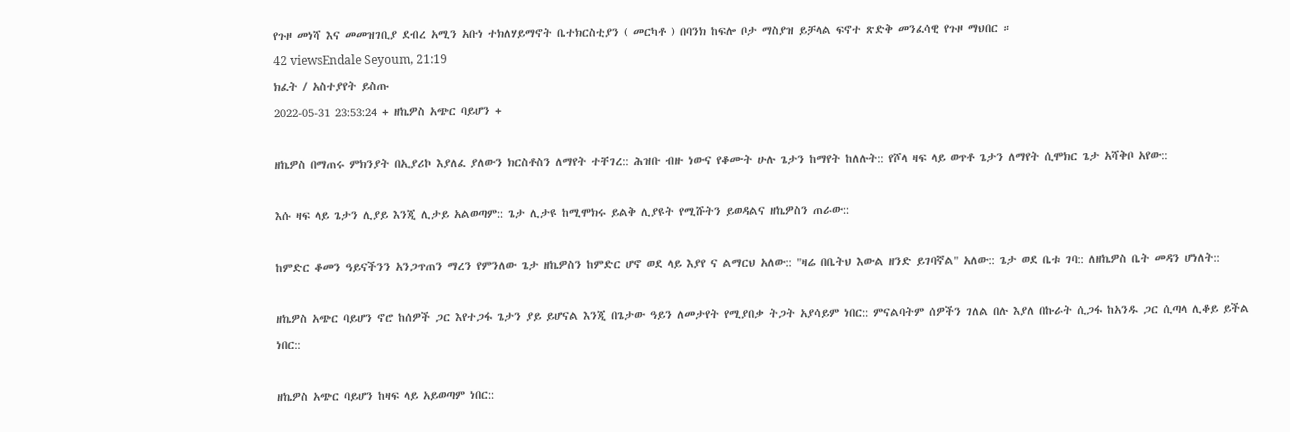የጉዞ መነሻ እና መመዝገቢያ ደብረ አሚን አቡነ ተክለሃይማኖት ቤተክርስቲያን ( መርካቶ ) በባንክ ከፍሎ ቦታ ማስያዝ ይቻላል ፍኖተ ጽድቅ መንፈሳዊ የጉዞ ማህበር ።
42 viewsEndale Seyoum, 21:19
ክፈት / አስተያየት ይስጡ
2022-05-31 23:53:24 + ዘኬዎስ አጭር ባይሆን +

ዘኬዎስ በማጠሩ ምክንያት በኢያሪኮ እያለፈ ያለውን ክርስቶስን ለማየት ተቸገረ:: ሕዝቡ ብዙ ነውና የቆሙት ሁሉ ጌታን ከማየት ከለሉት:: የሾላ ዛፍ ላይ ወጥቶ ጌታን ለማየት ሲሞክር ጌታ አሻቅቦ አየው::

እሱ ዛፍ ላይ ጌታን ሊያይ እንጂ ሊታይ አልወጣም:: ጌታ ሊታዩ ከሚሞክሩ ይልቅ ሊያዩት የሚሹትን ይወዳልና ዘኬዎስን ጠራው::

ከምድር ቆመን ዓይናችንን አንጋጥጠን ማረን የምንለው ጌታ ዘኬዎስን ከምድር ሆኖ ወደ ላይ እያየ ና ልማርህ አለው:: "ዛሬ በቤትህ እውል ዘንድ ይገባኛል" አለው:: ጌታ ወደ ቤቱ ገባ:: ለዘኬዎስ ቤት መዳን ሆነለት::

ዘኬዎስ አጭር ባይሆን ኖሮ ከሰዎች ጋር እየተጋፋ ጌታን ያይ ይሆናል እንጂ በጌታው ዓይን ለመታየት የሚያበቃ ትጋት አያሳይም ነበር:: ምናልባትም ሰዎችን ገለል በሉ እያለ በኩራት ሲጋፋ ከአንዱ ጋር ሲጣላ ሊቆይ ይችል ነበር::

ዘኬዎስ አጭር ባይሆን ከዛፍ ላይ አይወጣም ነበር::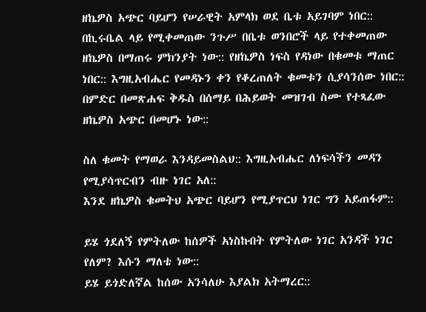ዘኬዎስ አጭር ባይሆን የሠራዊት አምላክ ወደ ቤቱ አይገባም ነበር:: በኪሩቤል ላይ የሚቀመጠው ንጉሥ በቤቱ ወንበሮች ላይ የተቀመጠው ዘኬዎስ በማጠሩ ምክንያት ነው:: የዘኬዎስ ነፍስ የዳነው በቁመቱ ማጠር ነበር:: እግዚአብሔር የመዳኑን ቀን የቆረጠለት ቁመቱን ሲያሳንሰው ነበር:: በምድር በመጽሐፍ ቅዱስ በሰማይ በሕይወት መዝገብ ስሙ የተጻፈው ዘኬዎስ አጭር በመሆኑ ነው::

ስለ ቁመት የማወራ እንዳይመስልህ:: እግዚአብሔር ለነፍሳችን መዳን የሚያሳጥርብን ብዙ ነገር አለ::
እንደ ዘኬዎስ ቁመትህ አጭር ባይሆን የሚያጥርህ ነገር ግን አይጠፋም::

ይሄ ጎደለኝ የምትለው ከሰዎች አነስኩበት የምትለው ነገር አንዳች ነገር የለም? እሱን ማለቴ ነው::
ይሄ ይጎድለኛል ከሰው አንሳለሁ እያልክ አትማረር::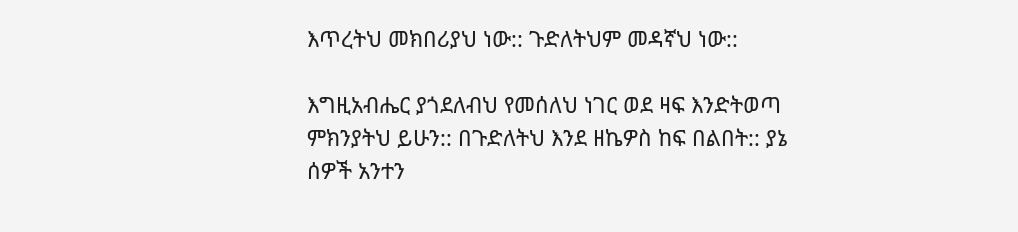እጥረትህ መክበሪያህ ነው:: ጉድለትህም መዳኛህ ነው::

እግዚአብሔር ያጎደለብህ የመሰለህ ነገር ወደ ዛፍ እንድትወጣ ምክንያትህ ይሁን:: በጉድለትህ እንደ ዘኬዎስ ከፍ በልበት:: ያኔ ሰዎች አንተን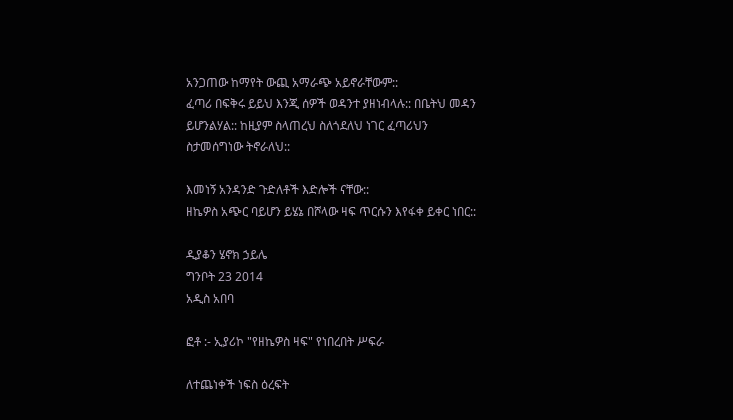አንጋጠው ከማየት ውጪ አማራጭ አይኖራቸውም::
ፈጣሪ በፍቅሩ ይይህ እንጂ ሰዎች ወዳንተ ያዘነብላሉ:: በቤትህ መዳን ይሆንልሃል:: ከዚያም ስላጠረህ ስለጎደለህ ነገር ፈጣሪህን ስታመሰግነው ትኖራለህ::

እመነኝ አንዳንድ ጉድለቶች እድሎች ናቸው::
ዘኬዎስ አጭር ባይሆን ይሄኔ በሾላው ዛፍ ጥርሱን እየፋቀ ይቀር ነበር::

ዲያቆን ሄኖክ ኃይሌ
ግንቦት 23 2014
አዲስ አበባ

ፎቶ :- ኢያሪኮ "የዘኬዎስ ዛፍ" የነበረበት ሥፍራ

ለተጨነቀች ነፍስ ዕረፍት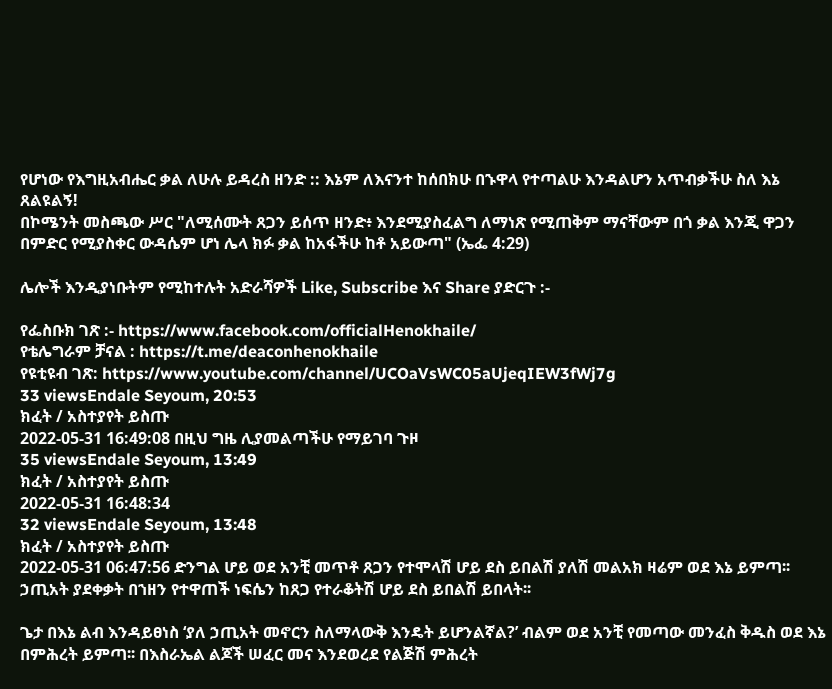የሆነው የእግዚአብሔር ቃል ለሁሉ ይዳረስ ዘንድ :: እኔም ለእናንተ ከሰበክሁ በኁዋላ የተጣልሁ እንዳልሆን አጥብቃችሁ ስለ እኔ ጸልዩልኝ!
በኮሜንት መስጫው ሥር "ለሚሰሙት ጸጋን ይሰጥ ዘንድ፥ እንደሚያስፈልግ ለማነጽ የሚጠቅም ማናቸውም በጎ ቃል እንጂ ዋጋን በምድር የሚያስቀር ውዳሴም ሆነ ሌላ ክፉ ቃል ከአፋችሁ ከቶ አይውጣ" (ኤፌ 4:29)

ሌሎች እንዲያነቡትም የሚከተሉት አድራሻዎች Like, Subscribe እና Share ያድርጉ :-

የፌስቡክ ገጽ :- https://www.facebook.com/officialHenokhaile/
የቴሌግራም ቻናል : https://t.me/deaconhenokhaile
የዩቲዩብ ገጽ: https://www.youtube.com/channel/UCOaVsWC05aUjeqIEW3fWj7g
33 viewsEndale Seyoum, 20:53
ክፈት / አስተያየት ይስጡ
2022-05-31 16:49:08 በዚህ ግዜ ሊያመልጣችሁ የማይገባ ጉዞ
35 viewsEndale Seyoum, 13:49
ክፈት / አስተያየት ይስጡ
2022-05-31 16:48:34
32 viewsEndale Seyoum, 13:48
ክፈት / አስተያየት ይስጡ
2022-05-31 06:47:56 ድንግል ሆይ ወደ አንቺ መጥቶ ጸጋን የተሞላሽ ሆይ ደስ ይበልሽ ያለሽ መልአክ ዛሬም ወደ እኔ ይምጣ፡፡
ኃጢአት ያደቀቃት በኀዘን የተዋጠች ነፍሴን ከጸጋ የተራቆትሽ ሆይ ደስ ይበልሽ ይበላት፡፡

ጌታ በእኔ ልብ እንዳይፀነስ ‘ያለ ኃጢአት መኖርን ስለማላውቅ እንዴት ይሆንልኛል?’ ብልም ወደ አንቺ የመጣው መንፈስ ቅዱስ ወደ እኔ በምሕረት ይምጣ፡፡ በእስራኤል ልጆች ሠፈር መና እንደወረደ የልጅሽ ምሕረት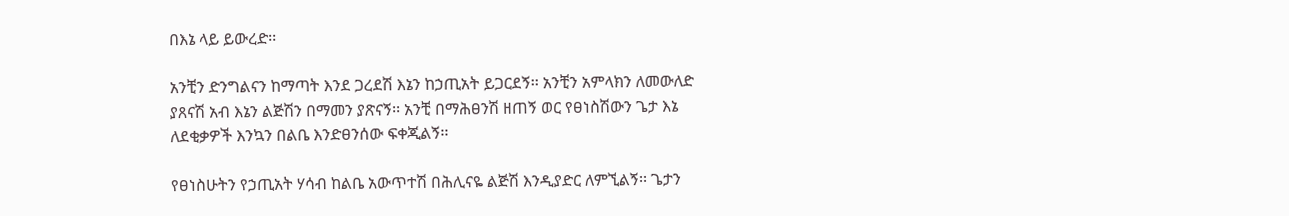በእኔ ላይ ይውረድ፡፡

አንቺን ድንግልናን ከማጣት እንደ ጋረደሽ እኔን ከኃጢአት ይጋርደኝ፡፡ አንቺን አምላክን ለመውለድ ያጸናሽ አብ እኔን ልጅሽን በማመን ያጽናኝ፡፡ አንቺ በማሕፀንሽ ዘጠኝ ወር የፀነስሽውን ጌታ እኔ ለደቂቃዎች እንኳን በልቤ እንድፀንሰው ፍቀጂልኝ፡፡

የፀነስሁትን የኃጢአት ሃሳብ ከልቤ አውጥተሽ በሕሊናዬ ልጅሽ እንዲያድር ለምኚልኝ፡፡ ጌታን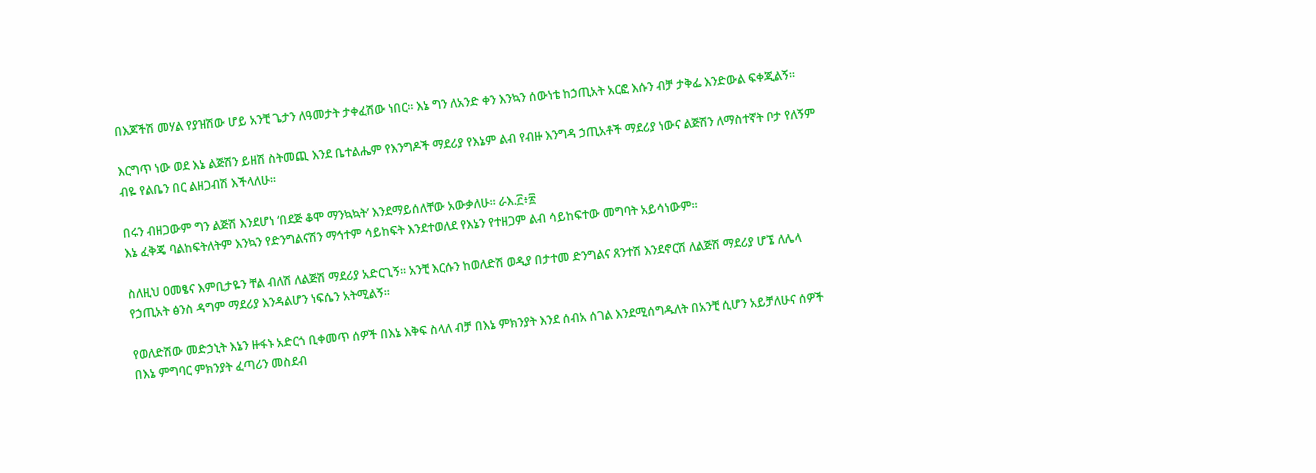በእጆችሽ መሃል የያዝሽው ሆይ አንቺ ጌታን ለዓመታት ታቀፈሽው ነበር፡፡ እኔ ግን ለአንድ ቀን እንኳን ሰውነቴ ከኃጢአት አርፎ እሱን ብቻ ታቅፌ እንድውል ፍቀጂልኝ፡፡

እርግጥ ነው ወደ እኔ ልጅሽን ይዘሽ ስትመጪ እንደ ቤተልሔም የእንግዶች ማደሪያ የእኔም ልብ የብዙ እንግዳ ኃጢአቶች ማደሪያ ነውና ልጅሽን ለማስተኛት ቦታ የለኝም ብዬ የልቤን በር ልዘጋብሽ እችላለሁ፡፡

በሩን ብዘጋውም ግን ልጅሽ እንደሆነ ‘በደጅ ቆሞ ማንኳኳት’ እንደማይሰለቸው አውቃለሁ፡፡ ራእ.፫፥፳
እኔ ፈቅጄ ባልከፍትለትም እንኳን የድንግልናሽን ማኅተም ሳይከፍት እንደተወለደ የእኔን የተዘጋም ልብ ሳይከፍተው መግባት አይሳነውም፡፡

ስለዚህ ዐመፄና እምቢታዬን ቸል ብለሽ ለልጅሽ ማደሪያ አድርጊኝ፡፡ አንቺ እርሱን ከወለድሽ ወዲያ በታተመ ድንግልና ጸንተሽ እንደኖርሽ ለልጅሽ ማደሪያ ሆኜ ለሌላ የኃጢአት ፅንስ ዳግም ማደሪያ እንዳልሆን ነፍሴን አትሚልኝ፡፡

የወለድሽው መድኃኒት እኔን ዙፋኑ አድርጎ ቢቀመጥ ሰዎች በእኔ እቅፍ ስላለ ብቻ በእኔ ምክንያት እንደ ሰብአ ሰገል እንደሚሰግዱለት በአንቺ ሲሆን አይቻለሁና ሰዎች በእኔ ምግባር ምክንያት ፈጣሪን መስደብ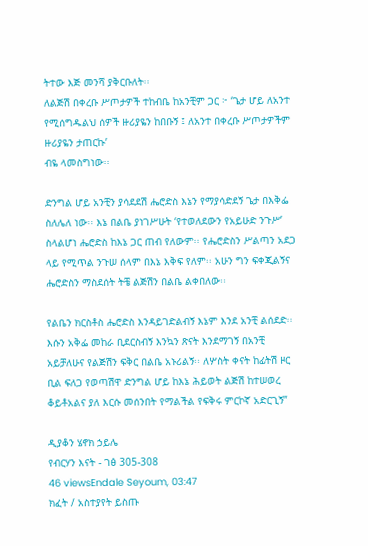ትተው እጅ መንሻ ያቅርቡለት፡፡
ለልጅሽ በቀረቡ ሥጦታዎች ተከብቤ ከአንቺም ጋር ፦ ‘ጌታ ሆይ ለአንተ የሚሰግዱልህ ሰዎች ዙሪያዬን ከበቡኝ ፤ ለአንተ በቀረቡ ሥጦታዎችም ዙሪያዬን ታጠርኩ’
ብዬ ላመስግነው፡፡

ድንግል ሆይ አንቺን ያሳደደሽ ሔሮድስ እኔን የማያሳድደኝ ጌታ በእቅፌ ስለሌለ ነው፡፡ እኔ በልቤ ያነገሥሁት ‘የተወለደውን የአይሁድ ንጉሥ’ ስላልሆነ ሔሮድስ ከእኔ ጋር ጠብ የለውም፡፡ የሔሮድስን ሥልጣን አደጋ ላይ የሚጥል ንጉሠ ሰላም በእኔ እቅፍ የለም፡፡ አሁን ግን ፍቀጂልኝና ሔሮድስን ማስደሰት ትቼ ልጅሽን በልቤ ልቀበለው፡፡

የልቤን ክርስቶስ ሔሮድስ እንዳይገድልብኝ እኔም እንደ አንቺ ልሰደድ፡፡ እሱን አቅፌ መከራ ቢደርስብኝ እንኳን ጽናት እንደማገኝ በአንቺ አይቻለሁና የልጅሽን ፍቅር በልቤ አኑሪልኝ፡፡ ለሦስት ቀናት ከፊትሽ ዞር ቢል ፍለጋ የወጣሽዋ ድንግል ሆይ ከእኔ ሕይወት ልጅሽ ከተሠወረ ቆይቶአልና ያለ እርሱ መሰንበት የማልችል የፍቅሩ ምርኮኛ አድርጊኝ”

ዲያቆን ሄኖክ ኃይሌ
የብርሃን እናት - ገፅ 305-308
46 viewsEndale Seyoum, 03:47
ክፈት / አስተያየት ይስጡ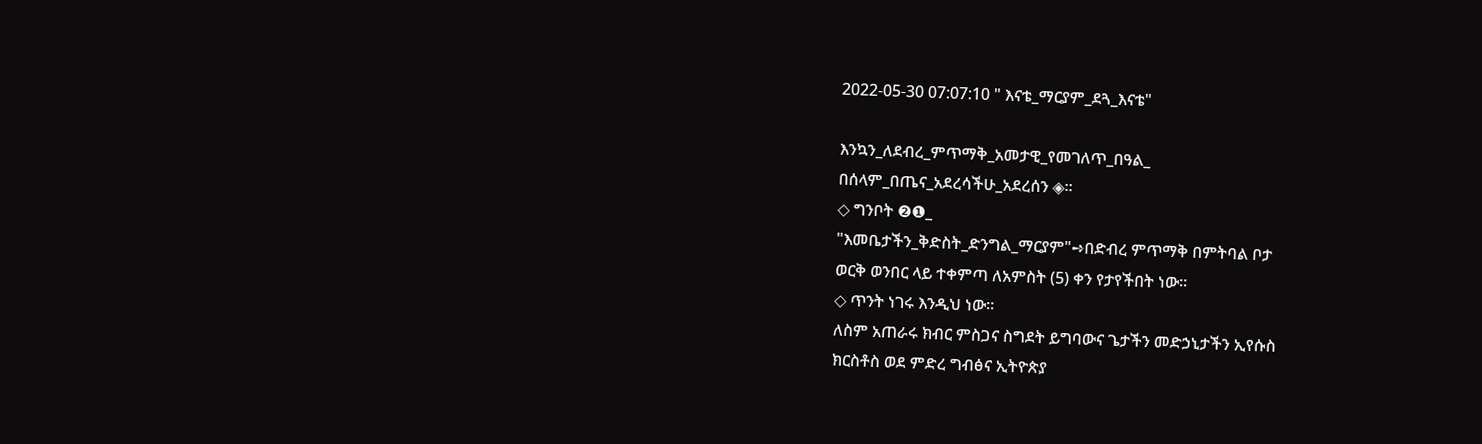2022-05-30 07:07:10 " እናቴ_ማርያም_ደጓ_እናቴ"

እንኳን_ለደብረ_ምጥማቅ_አመታዊ_የመገለጥ_በዓል_
በሰላም_በጤና_አደረሳችሁ_አደረሰን ◈።
◇ ግንቦት ❷❶_
"እመቤታችን_ቅድስት_ድንግል_ማርያም"➺በድብረ ምጥማቅ በምትባል ቦታ
ወርቅ ወንበር ላይ ተቀምጣ ለአምስት (5) ቀን የታየችበት ነው።
◇ ጥንት ነገሩ እንዲህ ነው።
ለስም አጠራሩ ክብር ምስጋና ስግደት ይግባውና ጌታችን መድኃኒታችን ኢየሱስ
ክርስቶስ ወደ ምድረ ግብፅና ኢትዮጵያ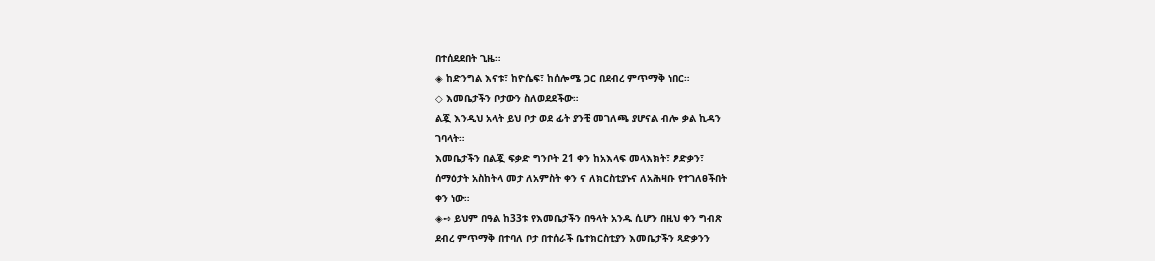በተሰደደበት ጊዜ።
◈ ከድንግል እናቱ፣ ከዮሴፍ፣ ከሰሎሜ ጋር በደብረ ምጥማቅ ነበር።
◇ እመቤታችን ቦታውን ስለወደደችው።
ልጇ እንዲህ አላት ይህ ቦታ ወደ ፊት ያንቺ መገለጫ ያሆናል ብሎ ቃል ኪዳን
ገባላት።
እመቤታችን በልጇ ፍቃድ ግንቦት 21 ቀን ከአእላፍ መላእክት፣ ፆድቃን፣
ሰማዕታት አስከትላ መታ ለአምስት ቀን ና ለክርስቲያኑና ለአሕዛቡ የተገለፀችበት
ቀን ነው።
◈➺ ይህም በዓል ከ33ቱ የእመቤታችን በዓላት አንዱ ሲሆን በዚህ ቀን ግብጽ
ደብረ ምጥማቅ በተባለ ቦታ በተሰራች ቤተክርስቲያን እመቤታችን ጻድቃንን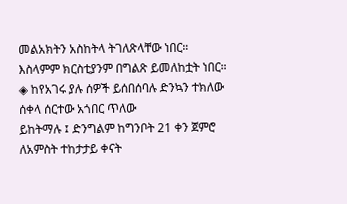መልአክትን አስከትላ ትገለጽላቸው ነበር።
እስላምም ክርስቲያንም በግልጽ ይመለከቷት ነበር።
◈ ከየአገሩ ያሉ ሰዎች ይሰበሰባሉ ድንኳን ተክለው ሰቀላ ሰርተው አጎበር ጥለው
ይከትማሉ ፤ ድንግልም ከግንቦት 21 ቀን ጀምሮ ለአምስት ተከታታይ ቀናት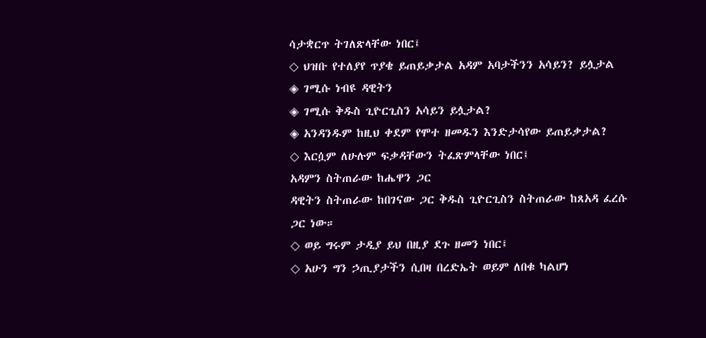ሳታቋርጥ ትገለጽላቸው ነበር፤
◇ ህዝቡ የተለያየ ጥያቄ ይጠይቃታል አዳም አባታችንን አሳይን? ይሏታል
◈ ገሚሱ ነብዩ ዳዊትን
◈ ገሚሱ ቅዱስ ጊዮርጊስን አሳይን ይሏታል?
◈ አንዳንዱም ከዚህ ቀደም የሞተ ዘመዱን እንድታሳየው ይጠይቃታል?
◇ እርሷም ለሁሉም ፍቃዳቸውን ትፈጽምላቸው ነበር፤
አዳምን ስትጠራው ከሔዋን ጋር
ዳዊትን ስትጠራው ከበገናው ጋር ቅዱስ ጊዮርጊስን ስትጠራው ከጸአዳ ፈረሱ
ጋር ነው።
◇ ወይ ግሩም ታዲያ ይህ በዚያ ደጉ ዘመን ነበር፤
◇ አሁን ግን ኃጢያታችን ሲበዛ በረድኤት ወይም ለበቁ ካልሆነ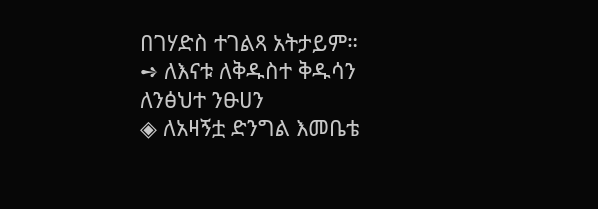በገሃድስ ተገልጻ አትታይም።
➺ ለእናቱ ለቅዱስተ ቅዱሳን ለንፅህተ ንፁሀን
◈ ለአዛኝቷ ድንግል እመቤቴ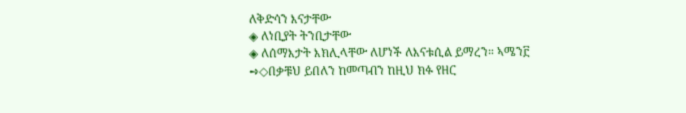ለቅድሳን እናታቸው
◈ ለነቢያት ትንቢታቸው
◈ ለሰማእታት እክሊላቸው ለሆነች ለእናቱሲል ይማረን። ኣሜን፫
➺◇በቃቹህ ይበለን ከመጣብን ከዚህ ክፉ የዘር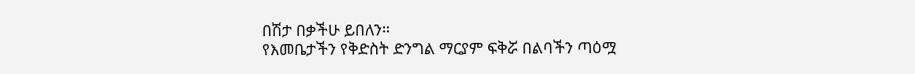በሽታ በቃችሁ ይበለን።
የእመቤታችን የቅድስት ድንግል ማርያም ፍቅሯ በልባችን ጣዕሟ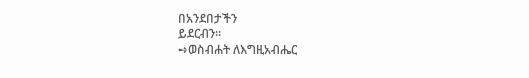በአንደበታችን
ይደርብን።
➺ወስብሐት ለእግዚአብሔር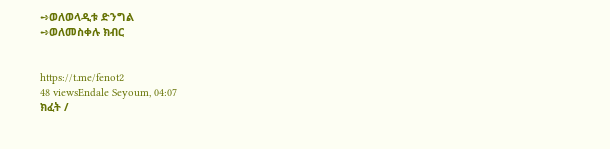➺ወለወላዲቱ ድንግል
➺ወለመስቀሉ ክብር


https://t.me/fenot2
48 viewsEndale Seyoum, 04:07
ክፈት /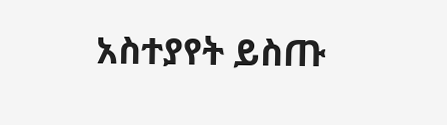አስተያየት ይስጡ